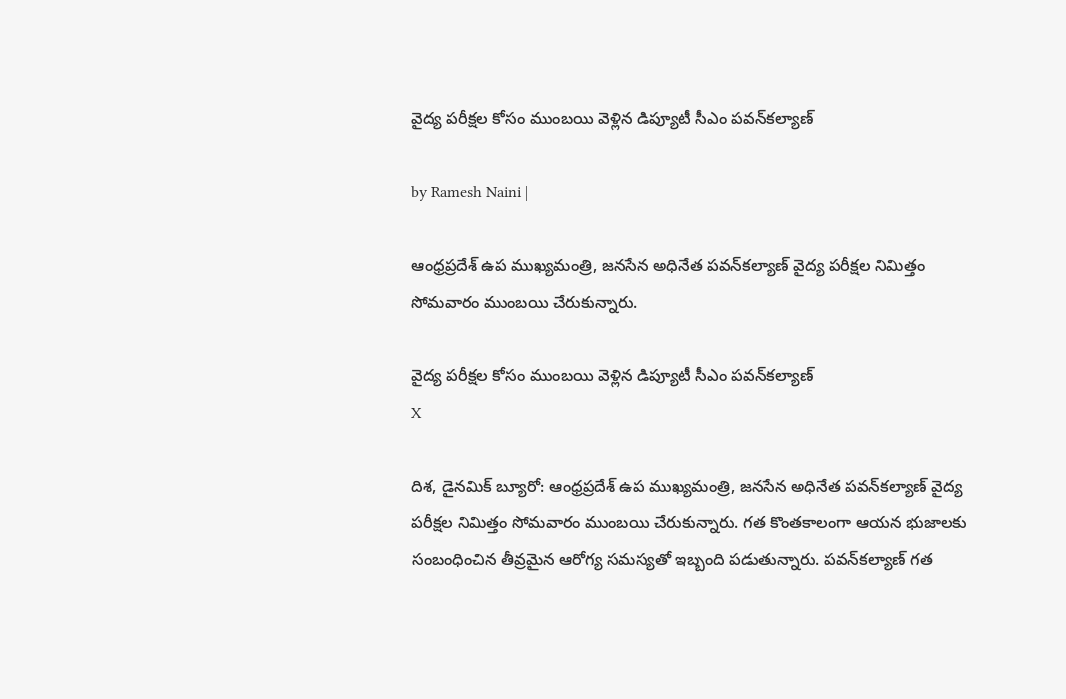వైద్య పరీక్షల కోసం ముంబయి వెళ్లిన డిప్యూటీ సీఎం పవన్‌కల్యాణ్‌

by Ramesh Naini |

ఆంధ్రప్రదేశ్ ఉప ముఖ్యమంత్రి, జనసేన అధినేత పవన్‌కల్యాణ్‌ వైద్య పరీక్షల నిమిత్తం సోమవారం ముంబయి చేరుకున్నారు.

వైద్య పరీక్షల కోసం ముంబయి వెళ్లిన డిప్యూటీ సీఎం పవన్‌కల్యాణ్‌
X

దిశ, డైనమిక్ బ్యూరో: ఆంధ్రప్రదేశ్ ఉప ముఖ్యమంత్రి, జనసేన అధినేత పవన్‌కల్యాణ్‌ వైద్య పరీక్షల నిమిత్తం సోమవారం ముంబయి చేరుకున్నారు. గత కొంతకాలంగా ఆయన భుజాలకు సంబంధించిన తీవ్రమైన ఆరోగ్య సమస్యతో ఇబ్బంది పడుతున్నారు. పవన్‌కల్యాణ్‌ గత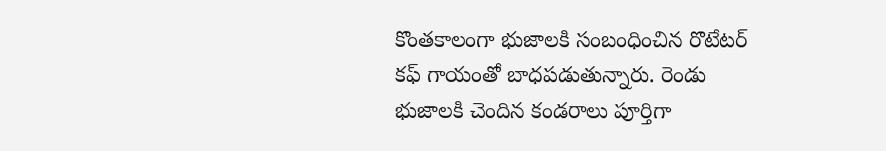కొంతకాలంగా భుజాలకి సంబంధించిన రొటేటర్ కఫ్ గాయంతో బాధపడుతున్నారు. రెండు భుజాలకి చెందిన కండరాలు పూర్తిగా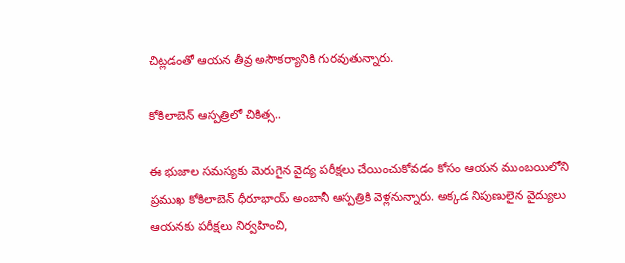చిట్లడంతో ఆయన తీవ్ర అసౌకర్యానికి గురవుతున్నారు.

కోకిలాబెన్ ఆస్పత్రిలో చికిత్స..

ఈ భుజాల సమస్యకు మెరుగైన వైద్య పరీక్షలు చేయించుకోవడం కోసం ఆయన ముంబయిలోని ప్రముఖ కోకిలాబెన్ ధీరూభాయ్ అంబానీ ఆస్పత్రికి వెళ్లనున్నారు. అక్కడ నిపుణులైన వైద్యులు ఆయనకు పరీక్షలు నిర్వహించి,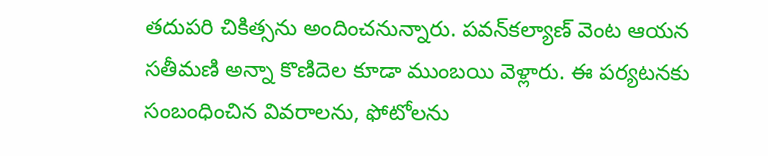తదుపరి చికిత్సను అందించనున్నారు. పవన్‌కల్యాణ్‌ వెంట ఆయన సతీమణి అన్నా కొణిదెల కూడా ముంబయి వెళ్లారు. ఈ పర్యటనకు సంబంధించిన వివరాలను, ఫోటోలను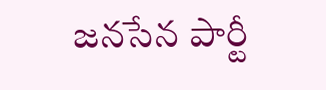జనసేన పార్టీ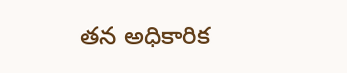తన అధికారిక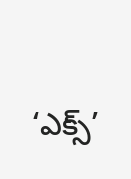‘ఎక్స్’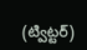(ట్విట్టర్)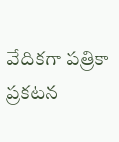వేదికగా పత్రికా ప్రకటన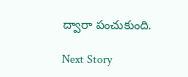ద్వారా పంచుకుంది.

Next Story